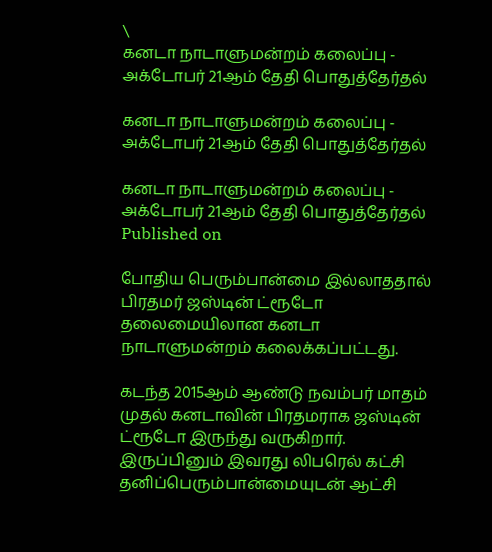\
கனடா நாடாளுமன்றம் கலைப்பு - அக்டோபர் 21ஆம் தேதி பொதுத்தேர்தல்

கனடா நாடாளுமன்றம் கலைப்பு - அக்டோபர் 21ஆம் தேதி பொதுத்தேர்தல்

கனடா நாடாளுமன்றம் கலைப்பு - அக்டோபர் 21ஆம் தேதி பொதுத்தேர்தல்
Published on

போதிய பெரும்பான்மை இல்லாததால் பிரதமர் ஜஸ்டின் ட்ரூடோ தலைமையிலான கனடா நாடாளுமன்றம் கலைக்கப்பட்டது.

கடந்த 2015ஆம் ஆண்டு நவம்பர் மாதம் முதல் கனடாவின் பிரதமராக ஜஸ்டின் ட்ரூடோ இருந்து வருகிறார். இருப்பினும் இவரது லிபரெல் கட்சி தனிப்பெரும்பான்மையுடன் ஆட்சி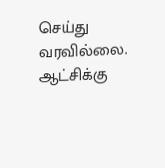செய்து வரவில்லை. ஆட்சிக்கு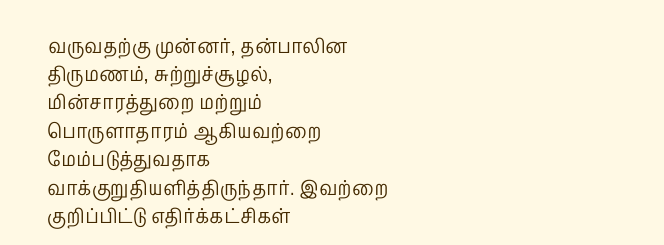வருவதற்கு முன்னர், தன்பாலின திருமணம், சுற்றுச்சூழல், மின்சாரத்துறை மற்றும் பொருளாதாரம் ஆகியவற்றை மேம்படுத்துவதாக வாக்குறுதியளித்திருந்தார். இவற்றை குறிப்பிட்டு எதிர்க்கட்சிகள்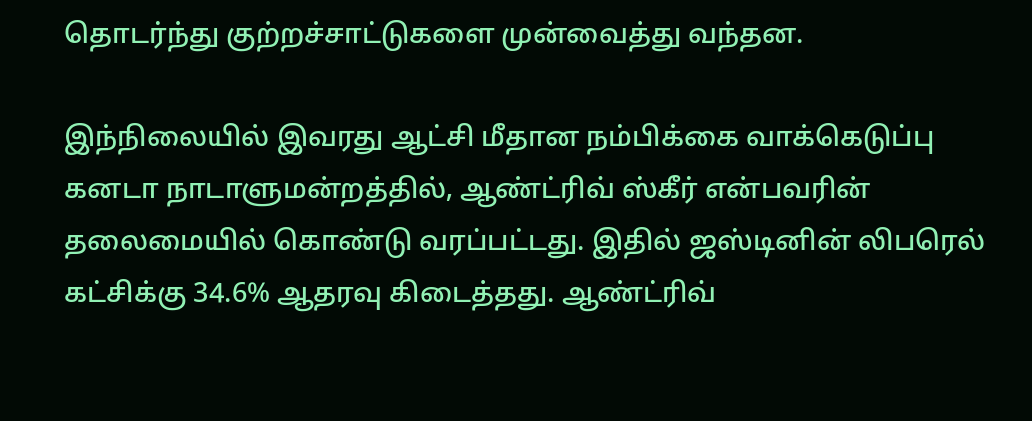தொடர்ந்து குற்றச்சாட்டுகளை முன்வைத்து வந்தன.

இந்நிலையில் இவரது ஆட்சி மீதான நம்பிக்கை வாக்கெடுப்பு கனடா நாடாளுமன்றத்தில், ஆண்ட்ரிவ் ஸ்கீர் என்பவரின் தலைமையில் கொண்டு வரப்பட்டது. இதில் ஜஸ்டினின் லிபரெல் கட்சிக்கு 34.6% ஆதரவு கிடைத்தது. ஆண்ட்ரிவ்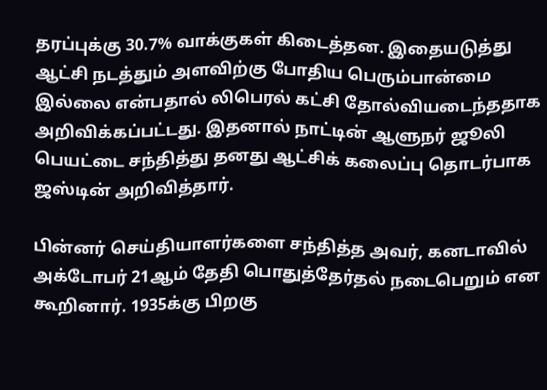தரப்புக்கு 30.7% வாக்குகள் கிடைத்தன. இதையடுத்து ஆட்சி நடத்தும் அளவிற்கு போதிய பெரும்பான்மை இல்லை என்பதால் லிபெரல் கட்சி தோல்வியடைந்ததாக அறிவிக்கப்பட்டது. இதனால் நாட்டின் ஆளுநர் ஜூலி பெயட்டை சந்தித்து தனது ஆட்சிக் கலைப்பு தொடர்பாக ஜஸ்டின் அறிவித்தார்.

பின்னர் செய்தியாளர்களை சந்தித்த அவர், கனடாவில் அக்டோபர் 21ஆம் தேதி பொதுத்தேர்தல் நடைபெறும் என கூறினார். 1935க்கு பிறகு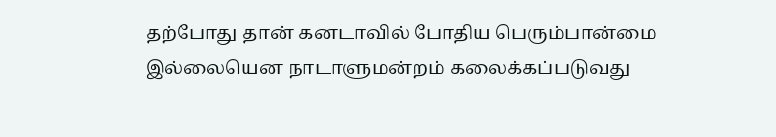தற்போது தான் கனடாவில் போதிய பெரும்பான்மை இல்லையென நாடாளுமன்றம் கலைக்கப்படுவது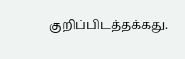குறிப்பிடத்தக்கது.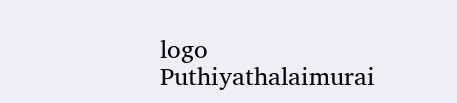logo
Puthiyathalaimurai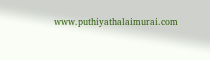www.puthiyathalaimurai.com